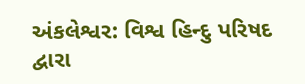અંકલેશ્વર: વિશ્વ હિન્દુ પરિષદ દ્વારા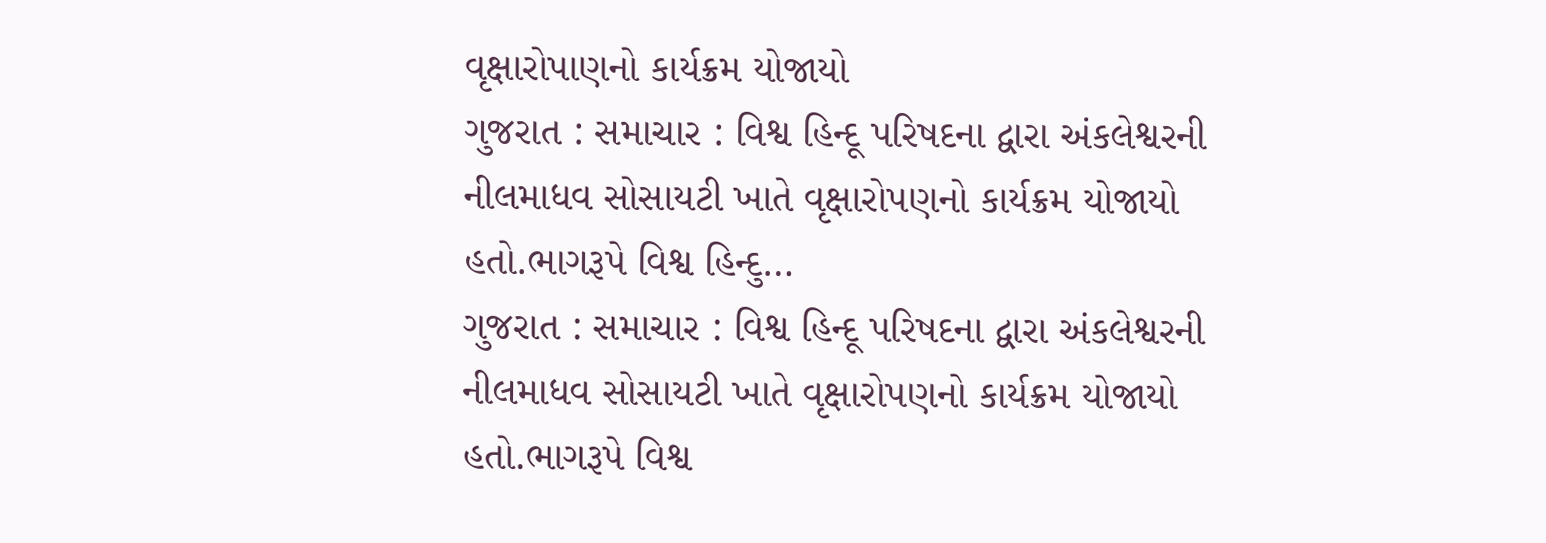વૃક્ષારોપાણનો કાર્યક્રમ યોજાયો
ગુજરાત : સમાચાર : વિશ્વ હિન્દૂ પરિષદના દ્વારા અંકલેશ્વરની નીલમાધવ સોસાયટી ખાતે વૃક્ષારોપણનો કાર્યક્રમ યોજાયો હતો.ભાગરૂપે વિશ્વ હિન્દુ…
ગુજરાત : સમાચાર : વિશ્વ હિન્દૂ પરિષદના દ્વારા અંકલેશ્વરની નીલમાધવ સોસાયટી ખાતે વૃક્ષારોપણનો કાર્યક્રમ યોજાયો હતો.ભાગરૂપે વિશ્વ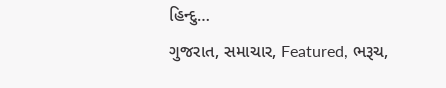હિન્દુ…
ગુજરાત, સમાચાર, Featured, ભરૂચ,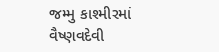જમ્મુ કાશ્મીરમાં વૈષ્ણવદેવી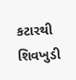કટારથી શિવખુડી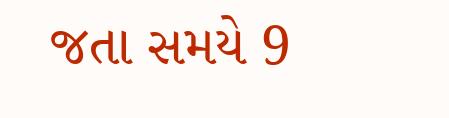જતા સમયે 9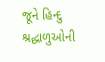જૂને હિન્દુ શ્રદ્ધાળુઓની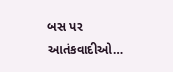બસ પર આતંકવાદીઓ…